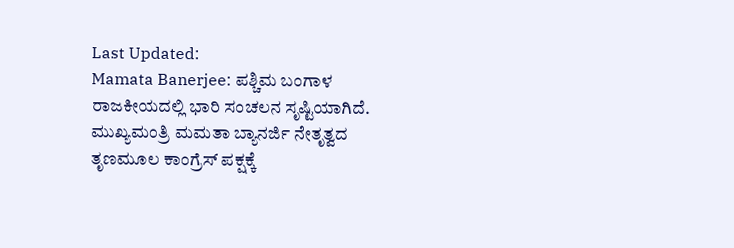Last Updated:
Mamata Banerjee: ಪಶ್ಚಿಮ ಬಂಗಾಳ ರಾಜಕೀಯದಲ್ಲಿ ಭಾರಿ ಸಂಚಲನ ಸೃಷ್ಟಿಯಾಗಿದೆ. ಮುಖ್ಯಮಂತ್ರಿ ಮಮತಾ ಬ್ಯಾನರ್ಜಿ ನೇತೃತ್ವದ ತೃಣಮೂಲ ಕಾಂಗ್ರೆಸ್ ಪಕ್ಷಕ್ಕೆ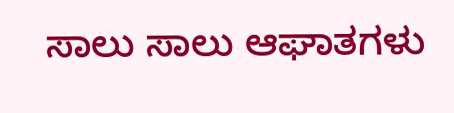ಸಾಲು ಸಾಲು ಆಘಾತಗಳು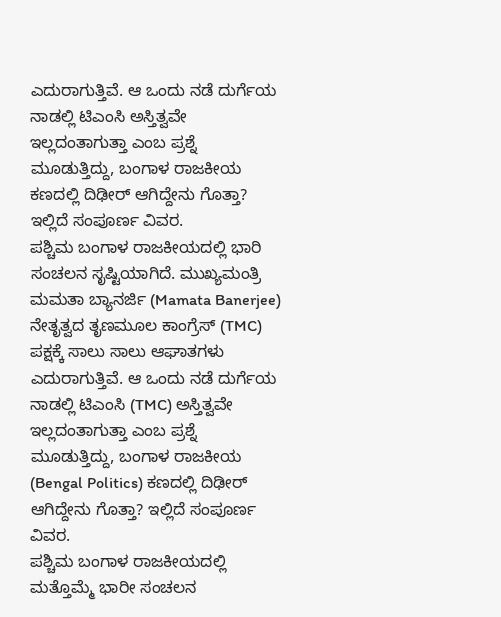ಎದುರಾಗುತ್ತಿವೆ. ಆ ಒಂದು ನಡೆ ದುರ್ಗೆಯ ನಾಡಲ್ಲಿ ಟಿಎಂಸಿ ಅಸ್ತಿತ್ವವೇ ಇಲ್ಲದಂತಾಗುತ್ತಾ ಎಂಬ ಪ್ರಶ್ನೆ ಮೂಡುತ್ತಿದ್ದು, ಬಂಗಾಳ ರಾಜಕೀಯ ಕಣದಲ್ಲಿ ದಿಢೀರ್ ಆಗಿದ್ದೇನು ಗೊತ್ತಾ? ಇಲ್ಲಿದೆ ಸಂಪೂರ್ಣ ವಿವರ.
ಪಶ್ಚಿಮ ಬಂಗಾಳ ರಾಜಕೀಯದಲ್ಲಿ ಭಾರಿ ಸಂಚಲನ ಸೃಷ್ಟಿಯಾಗಿದೆ. ಮುಖ್ಯಮಂತ್ರಿ ಮಮತಾ ಬ್ಯಾನರ್ಜಿ (Mamata Banerjee) ನೇತೃತ್ವದ ತೃಣಮೂಲ ಕಾಂಗ್ರೆಸ್ (TMC) ಪಕ್ಷಕ್ಕೆ ಸಾಲು ಸಾಲು ಆಘಾತಗಳು ಎದುರಾಗುತ್ತಿವೆ. ಆ ಒಂದು ನಡೆ ದುರ್ಗೆಯ ನಾಡಲ್ಲಿ ಟಿಎಂಸಿ (TMC) ಅಸ್ತಿತ್ವವೇ ಇಲ್ಲದಂತಾಗುತ್ತಾ ಎಂಬ ಪ್ರಶ್ನೆ ಮೂಡುತ್ತಿದ್ದು, ಬಂಗಾಳ ರಾಜಕೀಯ (Bengal Politics) ಕಣದಲ್ಲಿ ದಿಢೀರ್ ಆಗಿದ್ದೇನು ಗೊತ್ತಾ? ಇಲ್ಲಿದೆ ಸಂಪೂರ್ಣ ವಿವರ.
ಪಶ್ಚಿಮ ಬಂಗಾಳ ರಾಜಕೀಯದಲ್ಲಿ ಮತ್ತೊಮ್ಮೆ ಭಾರೀ ಸಂಚಲನ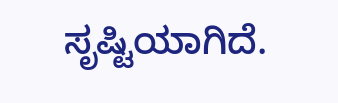ಸೃಷ್ಟಿಯಾಗಿದೆ.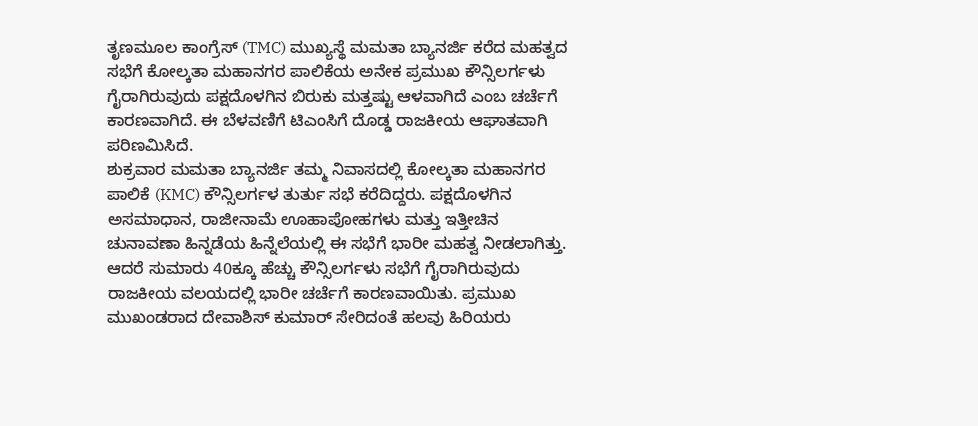ತೃಣಮೂಲ ಕಾಂಗ್ರೆಸ್ (TMC) ಮುಖ್ಯಸ್ಥೆ ಮಮತಾ ಬ್ಯಾನರ್ಜಿ ಕರೆದ ಮಹತ್ವದ ಸಭೆಗೆ ಕೋಲ್ಕತಾ ಮಹಾನಗರ ಪಾಲಿಕೆಯ ಅನೇಕ ಪ್ರಮುಖ ಕೌನ್ಸಿಲರ್ಗಳು ಗೈರಾಗಿರುವುದು ಪಕ್ಷದೊಳಗಿನ ಬಿರುಕು ಮತ್ತಷ್ಟು ಆಳವಾಗಿದೆ ಎಂಬ ಚರ್ಚೆಗೆ ಕಾರಣವಾಗಿದೆ. ಈ ಬೆಳವಣಿಗೆ ಟಿಎಂಸಿಗೆ ದೊಡ್ಡ ರಾಜಕೀಯ ಆಘಾತವಾಗಿ ಪರಿಣಮಿಸಿದೆ.
ಶುಕ್ರವಾರ ಮಮತಾ ಬ್ಯಾನರ್ಜಿ ತಮ್ಮ ನಿವಾಸದಲ್ಲಿ ಕೋಲ್ಕತಾ ಮಹಾನಗರ ಪಾಲಿಕೆ (KMC) ಕೌನ್ಸಿಲರ್ಗಳ ತುರ್ತು ಸಭೆ ಕರೆದಿದ್ದರು. ಪಕ್ಷದೊಳಗಿನ ಅಸಮಾಧಾನ, ರಾಜೀನಾಮೆ ಊಹಾಪೋಹಗಳು ಮತ್ತು ಇತ್ತೀಚಿನ ಚುನಾವಣಾ ಹಿನ್ನಡೆಯ ಹಿನ್ನೆಲೆಯಲ್ಲಿ ಈ ಸಭೆಗೆ ಭಾರೀ ಮಹತ್ವ ನೀಡಲಾಗಿತ್ತು. ಆದರೆ ಸುಮಾರು 40ಕ್ಕೂ ಹೆಚ್ಚು ಕೌನ್ಸಿಲರ್ಗಳು ಸಭೆಗೆ ಗೈರಾಗಿರುವುದು ರಾಜಕೀಯ ವಲಯದಲ್ಲಿ ಭಾರೀ ಚರ್ಚೆಗೆ ಕಾರಣವಾಯಿತು. ಪ್ರಮುಖ ಮುಖಂಡರಾದ ದೇವಾಶಿಸ್ ಕುಮಾರ್ ಸೇರಿದಂತೆ ಹಲವು ಹಿರಿಯರು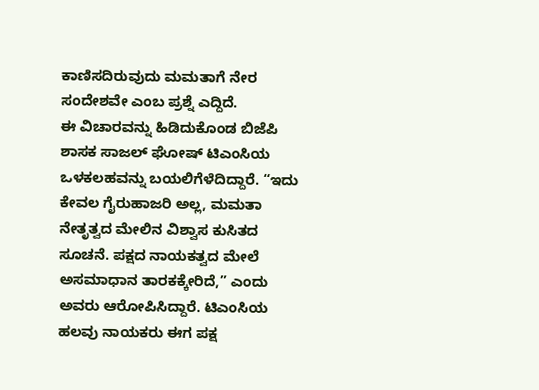ಕಾಣಿಸದಿರುವುದು ಮಮತಾಗೆ ನೇರ ಸಂದೇಶವೇ ಎಂಬ ಪ್ರಶ್ನೆ ಎದ್ದಿದೆ.
ಈ ವಿಚಾರವನ್ನು ಹಿಡಿದುಕೊಂಡ ಬಿಜೆಪಿ ಶಾಸಕ ಸಾಜಲ್ ಘೋಷ್ ಟಿಎಂಸಿಯ ಒಳಕಲಹವನ್ನು ಬಯಲಿಗೆಳೆದಿದ್ದಾರೆ. “ಇದು ಕೇವಲ ಗೈರುಹಾಜರಿ ಅಲ್ಲ, ಮಮತಾ ನೇತೃತ್ವದ ಮೇಲಿನ ವಿಶ್ವಾಸ ಕುಸಿತದ ಸೂಚನೆ. ಪಕ್ಷದ ನಾಯಕತ್ವದ ಮೇಲೆ ಅಸಮಾಧಾನ ತಾರಕಕ್ಕೇರಿದೆ,” ಎಂದು ಅವರು ಆರೋಪಿಸಿದ್ದಾರೆ. ಟಿಎಂಸಿಯ ಹಲವು ನಾಯಕರು ಈಗ ಪಕ್ಷ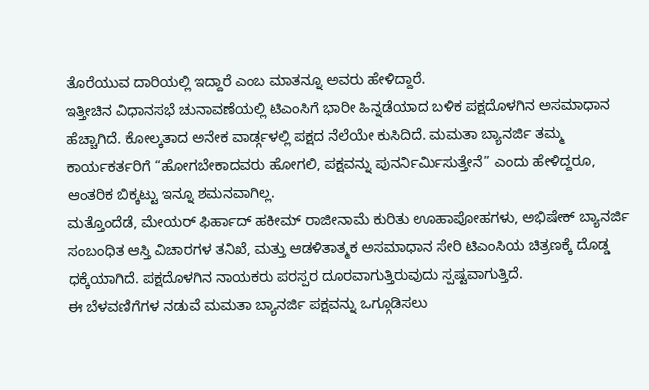ತೊರೆಯುವ ದಾರಿಯಲ್ಲಿ ಇದ್ದಾರೆ ಎಂಬ ಮಾತನ್ನೂ ಅವರು ಹೇಳಿದ್ದಾರೆ.
ಇತ್ತೀಚಿನ ವಿಧಾನಸಭೆ ಚುನಾವಣೆಯಲ್ಲಿ ಟಿಎಂಸಿಗೆ ಭಾರೀ ಹಿನ್ನಡೆಯಾದ ಬಳಿಕ ಪಕ್ಷದೊಳಗಿನ ಅಸಮಾಧಾನ ಹೆಚ್ಚಾಗಿದೆ. ಕೋಲ್ಕತಾದ ಅನೇಕ ವಾರ್ಡ್ಗಳಲ್ಲಿ ಪಕ್ಷದ ನೆಲೆಯೇ ಕುಸಿದಿದೆ. ಮಮತಾ ಬ್ಯಾನರ್ಜಿ ತಮ್ಮ ಕಾರ್ಯಕರ್ತರಿಗೆ “ಹೋಗಬೇಕಾದವರು ಹೋಗಲಿ, ಪಕ್ಷವನ್ನು ಪುನರ್ನಿರ್ಮಿಸುತ್ತೇನೆ” ಎಂದು ಹೇಳಿದ್ದರೂ, ಆಂತರಿಕ ಬಿಕ್ಕಟ್ಟು ಇನ್ನೂ ಶಮನವಾಗಿಲ್ಲ.
ಮತ್ತೊಂದೆಡೆ, ಮೇಯರ್ ಫಿರ್ಹಾದ್ ಹಕೀಮ್ ರಾಜೀನಾಮೆ ಕುರಿತು ಊಹಾಪೋಹಗಳು, ಅಭಿಷೇಕ್ ಬ್ಯಾನರ್ಜಿ ಸಂಬಂಧಿತ ಆಸ್ತಿ ವಿಚಾರಗಳ ತನಿಖೆ, ಮತ್ತು ಆಡಳಿತಾತ್ಮಕ ಅಸಮಾಧಾನ ಸೇರಿ ಟಿಎಂಸಿಯ ಚಿತ್ರಣಕ್ಕೆ ದೊಡ್ಡ ಧಕ್ಕೆಯಾಗಿದೆ. ಪಕ್ಷದೊಳಗಿನ ನಾಯಕರು ಪರಸ್ಪರ ದೂರವಾಗುತ್ತಿರುವುದು ಸ್ಪಷ್ಟವಾಗುತ್ತಿದೆ.
ಈ ಬೆಳವಣಿಗೆಗಳ ನಡುವೆ ಮಮತಾ ಬ್ಯಾನರ್ಜಿ ಪಕ್ಷವನ್ನು ಒಗ್ಗೂಡಿಸಲು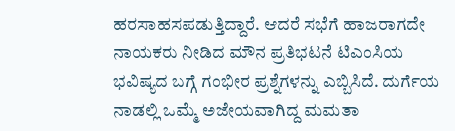ಹರಸಾಹಸಪಡುತ್ತಿದ್ದಾರೆ. ಆದರೆ ಸಭೆಗೆ ಹಾಜರಾಗದೇ ನಾಯಕರು ನೀಡಿದ ಮೌನ ಪ್ರತಿಭಟನೆ ಟಿಎಂಸಿಯ ಭವಿಷ್ಯದ ಬಗ್ಗೆ ಗಂಭೀರ ಪ್ರಶ್ನೆಗಳನ್ನು ಎಬ್ಬಿಸಿದೆ. ದುರ್ಗೆಯ ನಾಡಲ್ಲಿ ಒಮ್ಮೆ ಅಜೇಯವಾಗಿದ್ದ ಮಮತಾ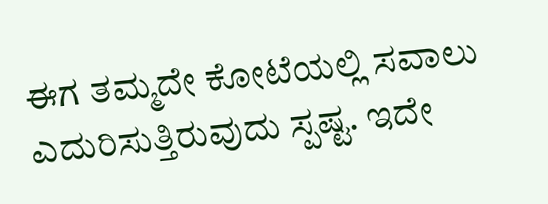ಈಗ ತಮ್ಮದೇ ಕೋಟೆಯಲ್ಲಿ ಸವಾಲು ಎದುರಿಸುತ್ತಿರುವುದು ಸ್ಪಷ್ಟ. ಇದೇ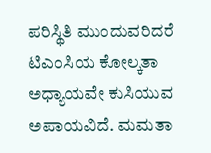ಪರಿಸ್ಥಿತಿ ಮುಂದುವರಿದರೆ ಟಿಎಂಸಿಯ ಕೋಲ್ಕತಾ ಅಧ್ಯಾಯವೇ ಕುಸಿಯುವ ಅಪಾಯವಿದೆ. ಮಮತಾ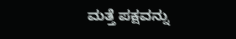ಮತ್ತೆ ಪಕ್ಷವನ್ನು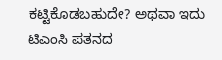ಕಟ್ಟಿಕೊಡಬಹುದೇ? ಅಥವಾ ಇದು ಟಿಎಂಸಿ ಪತನದ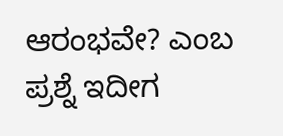ಆರಂಭವೇ? ಎಂಬ ಪ್ರಶ್ನೆ ಇದೀಗ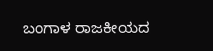ಬಂಗಾಳ ರಾಜಕೀಯದ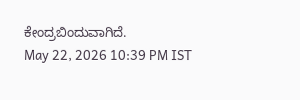ಕೇಂದ್ರಬಿಂದುವಾಗಿದೆ.
May 22, 2026 10:39 PM IST